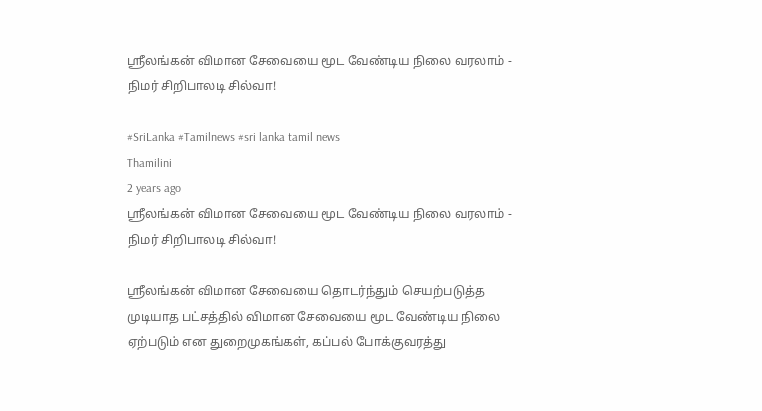ஸ்ரீலங்கன் விமான சேவையை மூட வேண்டிய நிலை வரலாம் - நிமர் சிறிபாலடி சில்வா!

#SriLanka #Tamilnews #sri lanka tamil news
Thamilini
2 years ago
ஸ்ரீலங்கன் விமான சேவையை மூட வேண்டிய நிலை வரலாம் - நிமர் சிறிபாலடி சில்வா!

ஸ்ரீலங்கன் விமான சேவையை தொடர்ந்தும் செயற்படுத்த முடியாத பட்சத்தில் விமான சேவையை மூட வேண்டிய நிலை ஏற்படும் என துறைமுகங்கள், கப்பல் போக்குவரத்து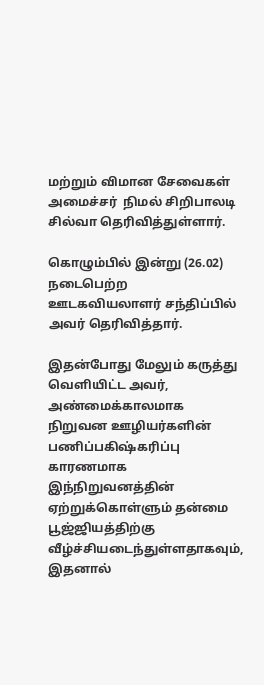மற்றும் விமான சேவைகள் அமைச்சர்  நிமல் சிறிபாலடி சில்வா தெரிவித்துள்ளார்.

கொழும்பில் இன்று (26.02)  நடைபெற்ற ஊடகவியலாளர் சந்திப்பில் அவர் தெரிவித்தார்.

இதன்போது மேலும் கருத்து வெளியிட்ட அவர், அண்மைக்காலமாக நிறுவன ஊழியர்களின் பணிப்பகிஷ்கரிப்பு காரணமாக இந்நிறுவனத்தின் ஏற்றுக்கொள்ளும் தன்மை பூஜ்ஜியத்திற்கு வீழ்ச்சியடைந்துள்ளதாகவும், இதனால்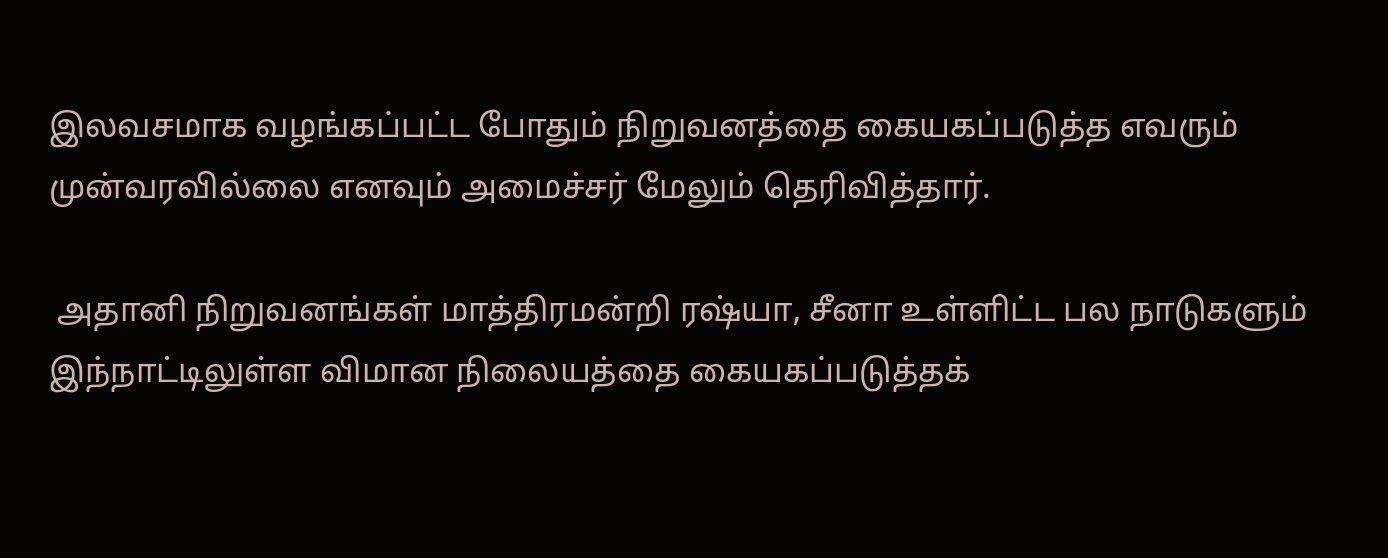இலவசமாக வழங்கப்பட்ட போதும் நிறுவனத்தை கையகப்படுத்த எவரும் முன்வரவில்லை எனவும் அமைச்சர் மேலும் தெரிவித்தார்.

 அதானி நிறுவனங்கள் மாத்திரமன்றி ரஷ்யா, சீனா உள்ளிட்ட பல நாடுகளும் இந்நாட்டிலுள்ள விமான நிலையத்தை கையகப்படுத்தக்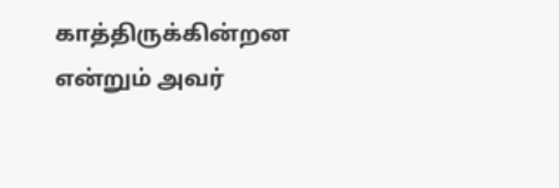காத்திருக்கின்றன என்றும் அவர்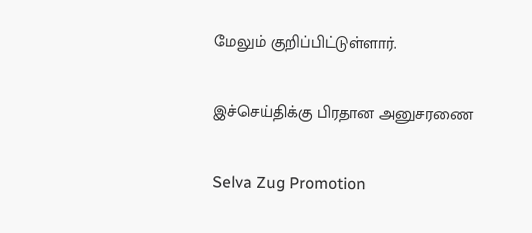மேலும் குறிப்பிட்டுள்ளார்.

இச்செய்திக்கு பிரதான அனுசரணை

Selva Zug Promotion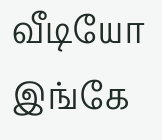வீடியோ இங்கே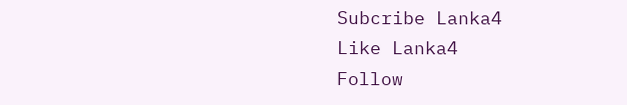Subcribe Lanka4
Like Lanka4
Follow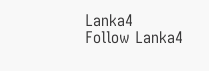Lanka4
Follow Lanka4